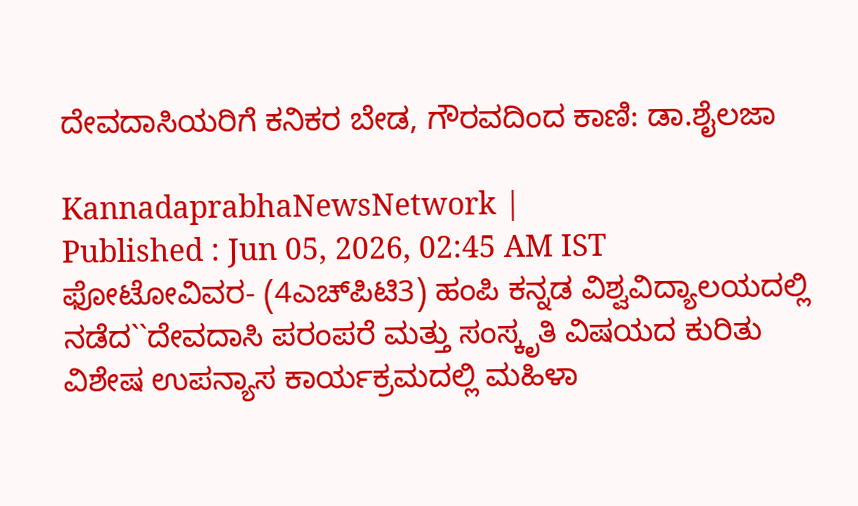ದೇವದಾಸಿಯರಿಗೆ ಕನಿಕರ ಬೇಡ, ಗೌರವದಿಂದ ಕಾಣಿ: ಡಾ.ಶೈಲಜಾ

KannadaprabhaNewsNetwork |
Published : Jun 05, 2026, 02:45 AM IST
ಫೋಟೋವಿವರ- (4ಎಚ್‌ಪಿಟಿ3) ಹಂಪಿ ಕನ್ನಡ ವಿಶ್ವವಿದ್ಯಾಲಯದಲ್ಲಿ ನಡೆದ``ದೇವದಾಸಿ ಪರಂಪರೆ ಮತ್ತು ಸಂಸ್ಕೃತಿ ವಿಷಯದ ಕುರಿತು ವಿಶೇಷ ಉಪನ್ಯಾಸ ಕಾರ್ಯಕ್ರಮದಲ್ಲಿ ಮಹಿಳಾ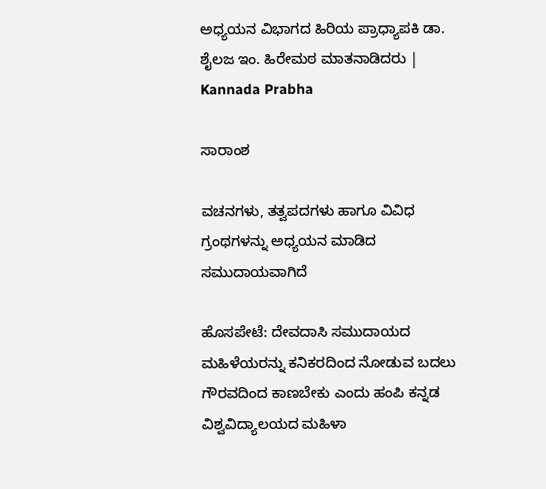ಅಧ್ಯಯನ ವಿಭಾಗದ ಹಿರಿಯ ಪ್ರಾಧ್ಯಾಪಕಿ ಡಾ. ಶೈಲಜ ಇಂ. ಹಿರೇಮಠ ಮಾತನಾಡಿದರು | Kannada Prabha

ಸಾರಾಂಶ

ವಚನಗಳು, ತತ್ವಪದಗಳು ಹಾಗೂ ವಿವಿಧ ಗ್ರಂಥಗಳನ್ನು ಅಧ್ಯಯನ ಮಾಡಿದ ಸಮುದಾಯವಾಗಿದೆ

ಹೊಸಪೇಟೆ: ದೇವದಾಸಿ ಸಮುದಾಯದ ಮಹಿಳೆಯರನ್ನು ಕನಿಕರದಿಂದ ನೋಡುವ ಬದಲು ಗೌರವದಿಂದ ಕಾಣಬೇಕು ಎಂದು ಹಂಪಿ ಕನ್ನಡ ವಿಶ್ವವಿದ್ಯಾಲಯದ ಮಹಿಳಾ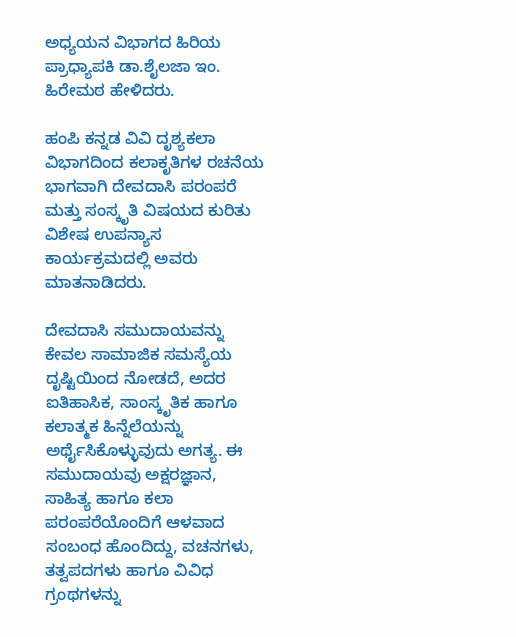ಅಧ್ಯಯನ ವಿಭಾಗದ ಹಿರಿಯ ಪ್ರಾಧ್ಯಾಪಕಿ ಡಾ.ಶೈಲಜಾ ಇಂ. ಹಿರೇಮಠ ಹೇಳಿದರು.

ಹಂಪಿ ಕನ್ನಡ ವಿವಿ ದೃಶ್ಯಕಲಾ ವಿಭಾಗದಿಂದ ಕಲಾಕೃತಿಗಳ ರಚನೆಯ ಭಾಗವಾಗಿ ದೇವದಾಸಿ ಪರಂಪರೆ ಮತ್ತು ಸಂಸ್ಕೃತಿ ವಿಷಯದ ಕುರಿತು ವಿಶೇಷ ಉಪನ್ಯಾಸ ಕಾರ್ಯಕ್ರಮದಲ್ಲಿ ಅವರು ಮಾತನಾಡಿದರು.

ದೇವದಾಸಿ ಸಮುದಾಯವನ್ನು ಕೇವಲ ಸಾಮಾಜಿಕ ಸಮಸ್ಯೆಯ ದೃಷ್ಟಿಯಿಂದ ನೋಡದೆ, ಅದರ ಐತಿಹಾಸಿಕ, ಸಾಂಸ್ಕೃತಿಕ ಹಾಗೂ ಕಲಾತ್ಮಕ ಹಿನ್ನೆಲೆಯನ್ನು ಅರ್ಥೈಸಿಕೊಳ್ಳುವುದು ಅಗತ್ಯ. ಈ ಸಮುದಾಯವು ಅಕ್ಷರಜ್ಞಾನ, ಸಾಹಿತ್ಯ ಹಾಗೂ ಕಲಾ ಪರಂಪರೆಯೊಂದಿಗೆ ಆಳವಾದ ಸಂಬಂಧ ಹೊಂದಿದ್ದು, ವಚನಗಳು, ತತ್ವಪದಗಳು ಹಾಗೂ ವಿವಿಧ ಗ್ರಂಥಗಳನ್ನು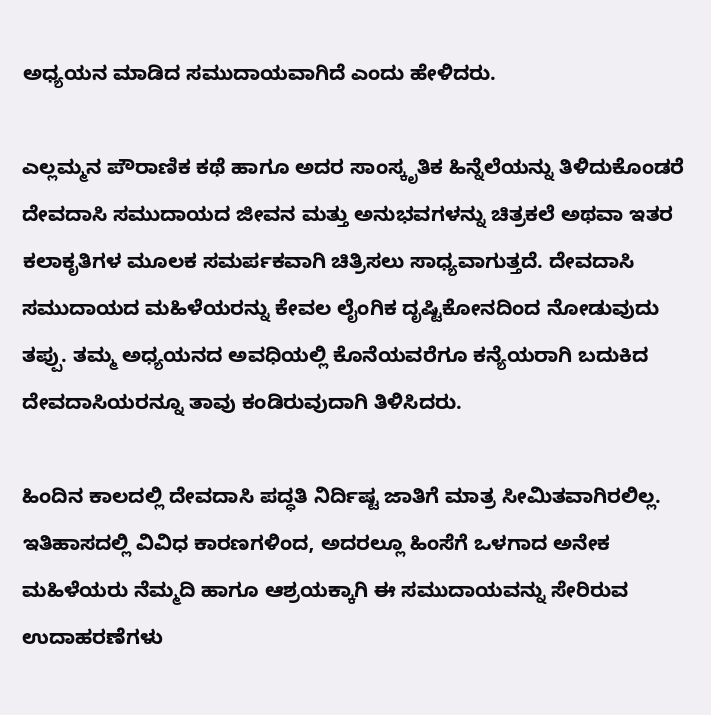ಅಧ್ಯಯನ ಮಾಡಿದ ಸಮುದಾಯವಾಗಿದೆ ಎಂದು ಹೇಳಿದರು.

ಎಲ್ಲಮ್ಮನ ಪೌರಾಣಿಕ ಕಥೆ ಹಾಗೂ ಅದರ ಸಾಂಸ್ಕೃತಿಕ ಹಿನ್ನೆಲೆಯನ್ನು ತಿಳಿದುಕೊಂಡರೆ ದೇವದಾಸಿ ಸಮುದಾಯದ ಜೀವನ ಮತ್ತು ಅನುಭವಗಳನ್ನು ಚಿತ್ರಕಲೆ ಅಥವಾ ಇತರ ಕಲಾಕೃತಿಗಳ ಮೂಲಕ ಸಮರ್ಪಕವಾಗಿ ಚಿತ್ರಿಸಲು ಸಾಧ್ಯವಾಗುತ್ತದೆ. ದೇವದಾಸಿ ಸಮುದಾಯದ ಮಹಿಳೆಯರನ್ನು ಕೇವಲ ಲೈಂಗಿಕ ದೃಷ್ಟಿಕೋನದಿಂದ ನೋಡುವುದು ತಪ್ಪು. ತಮ್ಮ ಅಧ್ಯಯನದ ಅವಧಿಯಲ್ಲಿ ಕೊನೆಯವರೆಗೂ ಕನ್ಯೆಯರಾಗಿ ಬದುಕಿದ ದೇವದಾಸಿಯರನ್ನೂ ತಾವು ಕಂಡಿರುವುದಾಗಿ ತಿಳಿಸಿದರು.

ಹಿಂದಿನ ಕಾಲದಲ್ಲಿ ದೇವದಾಸಿ ಪದ್ಧತಿ ನಿರ್ದಿಷ್ಟ ಜಾತಿಗೆ ಮಾತ್ರ ಸೀಮಿತವಾಗಿರಲಿಲ್ಲ. ಇತಿಹಾಸದಲ್ಲಿ ವಿವಿಧ ಕಾರಣಗಳಿಂದ, ಅದರಲ್ಲೂ ಹಿಂಸೆಗೆ ಒಳಗಾದ ಅನೇಕ ಮಹಿಳೆಯರು ನೆಮ್ಮದಿ ಹಾಗೂ ಆಶ್ರಯಕ್ಕಾಗಿ ಈ ಸಮುದಾಯವನ್ನು ಸೇರಿರುವ ಉದಾಹರಣೆಗಳು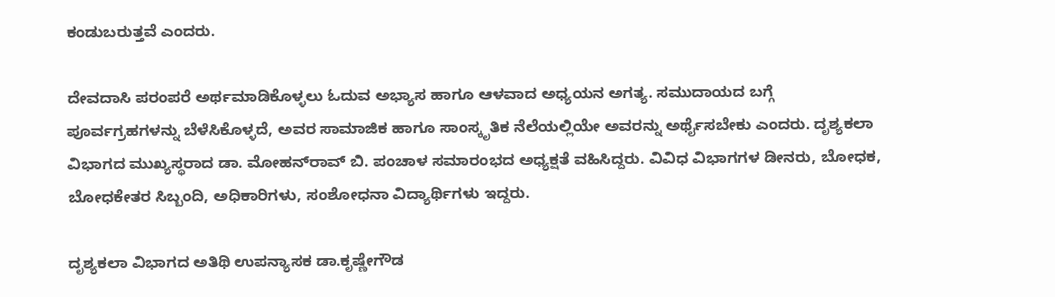ಕಂಡುಬರುತ್ತವೆ ಎಂದರು.

ದೇವದಾಸಿ ಪರಂಪರೆ ಅರ್ಥಮಾಡಿಕೊಳ್ಳಲು ಓದುವ ಅಭ್ಯಾಸ ಹಾಗೂ ಆಳವಾದ ಅಧ್ಯಯನ ಅಗತ್ಯ. ಸಮುದಾಯದ ಬಗ್ಗೆ ಪೂರ್ವಗ್ರಹಗಳನ್ನು ಬೆಳೆಸಿಕೊಳ್ಳದೆ, ಅವರ ಸಾಮಾಜಿಕ ಹಾಗೂ ಸಾಂಸ್ಕೃತಿಕ ನೆಲೆಯಲ್ಲಿಯೇ ಅವರನ್ನು ಅರ್ಥೈಸಬೇಕು ಎಂದರು. ದೃಶ್ಯಕಲಾ ವಿಭಾಗದ ಮುಖ್ಯಸ್ಥರಾದ ಡಾ. ಮೋಹನ್‌ರಾವ್ ಬಿ. ಪಂಚಾಳ ಸಮಾರಂಭದ ಅಧ್ಯಕ್ಷತೆ ವಹಿಸಿದ್ದರು. ವಿವಿಧ ವಿಭಾಗಗಳ ಡೀನರು, ಬೋಧಕ, ಬೋಧಕೇತರ ಸಿಬ್ಬಂದಿ, ಅಧಿಕಾರಿಗಳು, ಸಂಶೋಧನಾ ವಿದ್ಯಾರ್ಥಿಗಳು ಇದ್ದರು.

ದೃಶ್ಯಕಲಾ ವಿಭಾಗದ ಅತಿಥಿ ಉಪನ್ಯಾಸಕ ಡಾ.ಕೃಷ್ಣೇಗೌಡ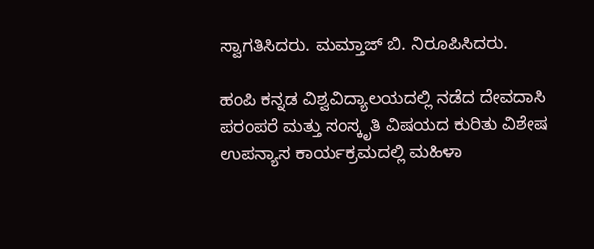ಸ್ವಾಗತಿಸಿದರು. ಮಮ್ತಾಜ್ ಬಿ. ನಿರೂಪಿಸಿದರು.

ಹಂಪಿ ಕನ್ನಡ ವಿಶ್ವವಿದ್ಯಾಲಯದಲ್ಲಿ ನಡೆದ ದೇವದಾಸಿ ಪರಂಪರೆ ಮತ್ತು ಸಂಸ್ಕೃತಿ ವಿಷಯದ ಕುರಿತು ವಿಶೇಷ ಉಪನ್ಯಾಸ ಕಾರ್ಯಕ್ರಮದಲ್ಲಿ ಮಹಿಳಾ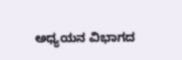ಅಧ್ಯಯನ ವಿಭಾಗದ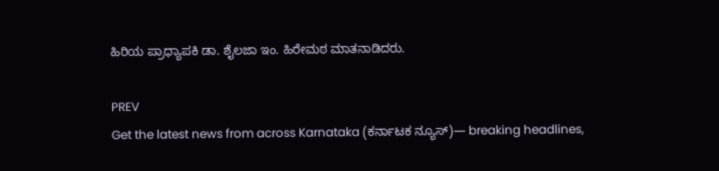ಹಿರಿಯ ಪ್ರಾಧ್ಯಾಪಕಿ ಡಾ. ಶೈಲಜಾ ಇಂ. ಹಿರೇಮಠ ಮಾತನಾಡಿದರು.

PREV
Get the latest news from across Karnataka (ಕರ್ನಾಟಕ ನ್ಯೂಸ್)— breaking headlines,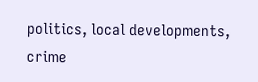politics, local developments, crime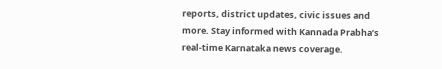reports, district updates, civic issues and more. Stay informed with Kannada Prabha’s real‑time Karnataka news coverage.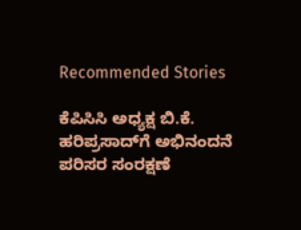Recommended Stories

ಕೆಪಿಸಿಸಿ ಅಧ್ಯಕ್ಷ ಬಿ.ಕೆ. ಹರಿಪ್ರಸಾದ್‌ಗೆ ಅಭಿನಂದನೆ
ಪರಿಸರ ಸಂರಕ್ಷಣೆ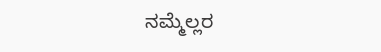ನಮ್ಮೆಲ್ಲರ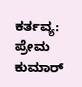ಕರ್ತವ್ಯ: ಪ್ರೇಮ ಕುಮಾರ್